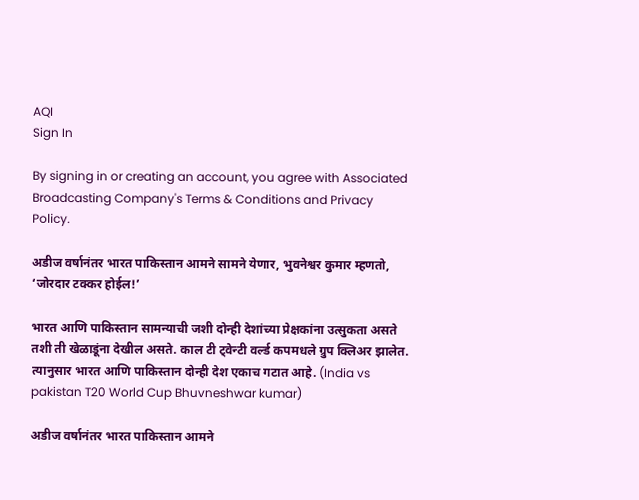AQI
Sign In

By signing in or creating an account, you agree with Associated Broadcasting Company's Terms & Conditions and Privacy Policy.

अडीज वर्षानंतर भारत पाकिस्तान आमने सामने येणार, भुवनेश्वर कुमार म्हणतो, ‘जोरदार टक्कर होईल!’

भारत आणि पाकिस्तान सामन्याची जशी दोन्ही देशांच्या प्रेक्षकांना उत्सुकता असते तशी ती खेळाडूंना देखील असते. काल टी ट्वेन्टी वर्ल्ड कपमधले ग्रुप क्लिअर झालेत. त्यानुसार भारत आणि पाकिस्तान दोन्ही देश एकाच गटात आहे. (India vs pakistan T20 World Cup Bhuvneshwar kumar)

अडीज वर्षानंतर भारत पाकिस्तान आमने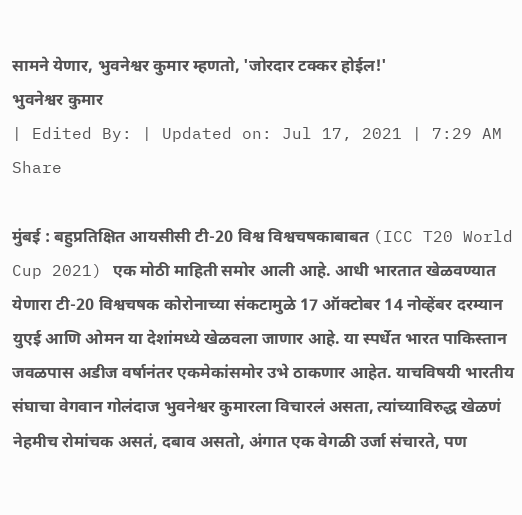सामने येणार, भुवनेश्वर कुमार म्हणतो, 'जोरदार टक्कर होईल!'
भुवनेश्वर कुमार
| Edited By: | Updated on: Jul 17, 2021 | 7:29 AM
Share

मुंबई : बहुप्रतिक्षित आयसीसी टी-20 विश्व विश्वचषकाबाबत (ICC T20 World Cup 2021) एक मोठी माहिती समोर आली आहे. आधी भारतात खेळवण्यात येणारा टी-20 विश्वचषक कोरोनाच्या संकटामुळे 17 ऑक्टोबर 14 नोव्हेंबर दरम्यान युएई आणि ओमन या देशांमध्ये खेळवला जाणार आहे. या स्पर्धेत भारत पाकिस्तान जवळपास अडीज वर्षानंतर एकमेकांसमोर उभे ठाकणार आहेत. याचविषयी भारतीय संघाचा वेगवान गोलंदाज भुवनेश्वर कुमारला विचारलं असता, त्यांच्याविरुद्ध खेळणं नेहमीच रोमांचक असतं, दबाव असतो, अंगात एक वेगळी उर्जा संचारते, पण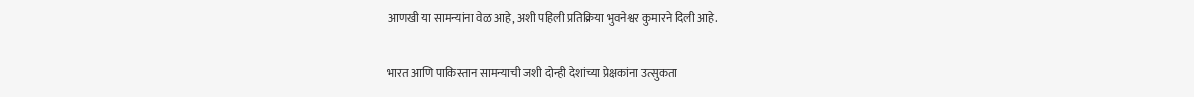आणखी या सामन्यांना वेळ आहे, अशी पहिली प्रतिक्रिया भुवनेश्वर कुमारने दिली आहे.

भारत आणि पाकिस्तान सामन्याची जशी दोन्ही देशांच्या प्रेक्षकांना उत्सुकता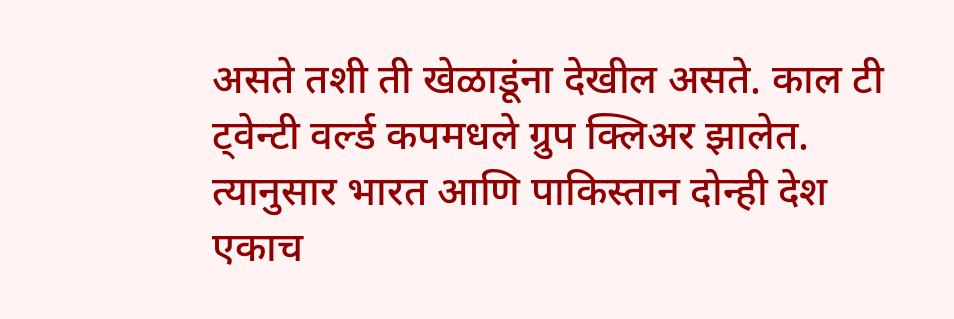असते तशी ती खेळाडूंना देखील असते. काल टी ट्वेन्टी वर्ल्ड कपमधले ग्रुप क्लिअर झालेत. त्यानुसार भारत आणि पाकिस्तान दोन्ही देश एकाच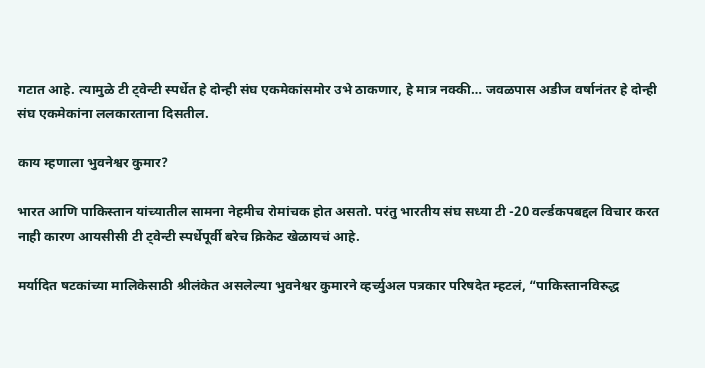गटात आहे. त्यामुळे टी ट्वेन्टी स्पर्धेत हे दोन्ही संघ एकमेकांसमोर उभे ठाकणार, हे मात्र नक्की… जवळपास अडीज वर्षानंतर हे दोन्ही संघ एकमेकांना ललकारताना दिसतील.

काय म्हणाला भुवनेश्वर कुमार?

भारत आणि पाकिस्तान यांच्यातील सामना नेहमीच रोमांचक होत असतो. परंतु भारतीय संघ सध्या टी -20 वर्ल्डकपबद्दल विचार करत नाही कारण आयसीसी टी ट्वेन्टी स्पर्धेपूर्वी बरेच क्रिकेट खेळायचं आहे.

मर्यादित षटकांच्या मालिकेसाठी श्रीलंकेत असलेल्या भुवनेश्वर कुमारने व्हर्च्युअल पत्रकार परिषदेत म्हटलं, “पाकिस्तानविरुद्ध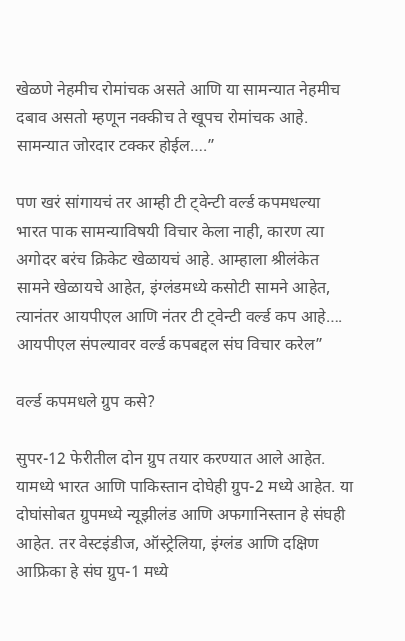खेळणे नेहमीच रोमांचक असते आणि या सामन्यात नेहमीच दबाव असतो म्हणून नक्कीच ते खूपच रोमांचक आहे. सामन्यात जोरदार टक्कर होईल….”

पण खरं सांगायचं तर आम्ही टी ट्वेन्टी वर्ल्ड कपमधल्या भारत पाक सामन्याविषयी विचार केला नाही, कारण त्या अगोदर बरंच क्रिकेट खेळायचं आहे. आम्हाला श्रीलंकेत सामने खेळायचे आहेत, इंग्लंडमध्ये कसोटी सामने आहेत, त्यानंतर आयपीएल आणि नंतर टी ट्वेन्टी वर्ल्ड कप आहे…. आयपीएल संपल्यावर वर्ल्ड कपबद्दल संघ विचार करेल”

वर्ल्ड कपमधले ग्रुप कसे?

सुपर-12 फेरीतील दोन ग्रुप तयार करण्यात आले आहेत. यामध्ये भारत आणि पाकिस्तान दोघेही ग्रुप-2 मध्ये आहेत. या दोघांसोबत ग्रुपमध्ये न्यूझीलंड आणि अफगानिस्तान हे संघही आहेत. तर वेस्टइंडीज, ऑस्ट्रेलिया, इंग्लंड आणि दक्षिण आफ्रिका हे संघ ग्रुप-1 मध्ये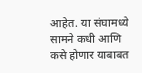आहेत. या संघामध्ये सामने कधी आणि कसे होणार याबाबत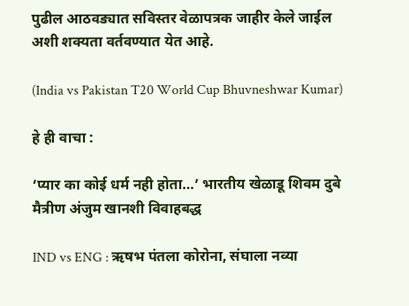पुढील आठवड्यात सविस्तर वेळापत्रक जाहीर केले जाईल अशी शक्यता वर्तवण्यात येत आहे.

(India vs Pakistan T20 World Cup Bhuvneshwar Kumar)

हे ही वाचा :

‘प्यार का कोई धर्म नही होता…’ भारतीय खेळाडू शिवम दुबे मैत्रीण अंजुम खानशी विवाहबद्ध

IND vs ENG : ऋषभ पंतला कोरोना, संघाला नव्या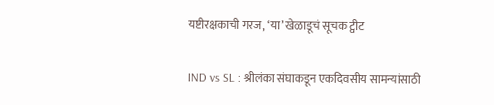यष्टीरक्षकाची गरज, ‘या’ खेळाडूचं सूचक ट्वीट

IND vs SL : श्रीलंका संघाकडून एकदिवसीय सामन्यांसाठी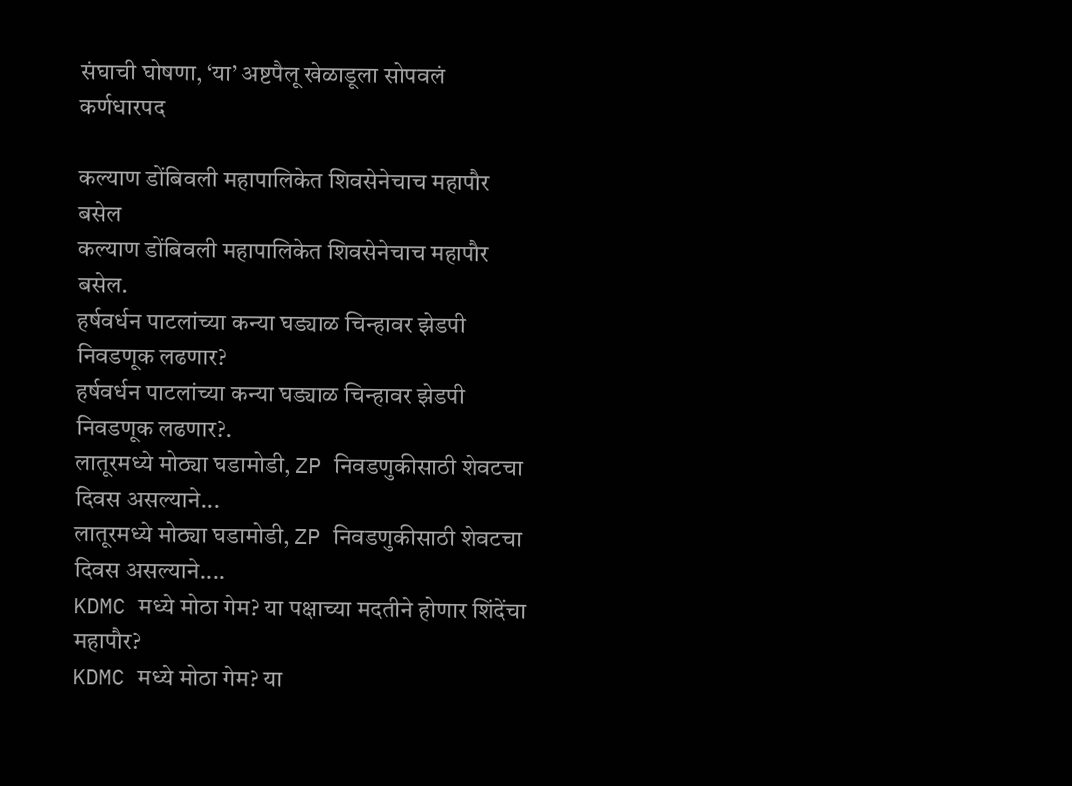संघाची घोषणा, ‘या’ अष्टपैलू खेळाडूला सोपवलं कर्णधारपद

कल्याण डोंबिवली महापालिकेत शिवसेनेचाच महापौर बसेल
कल्याण डोंबिवली महापालिकेत शिवसेनेचाच महापौर बसेल.
हर्षवर्धन पाटलांच्या कन्या घड्याळ चिन्हावर झेडपी निवडणूक लढणार?
हर्षवर्धन पाटलांच्या कन्या घड्याळ चिन्हावर झेडपी निवडणूक लढणार?.
लातूरमध्ये मोठ्या घडामोडी, ZP निवडणुकीसाठी शेवटचा दिवस असल्याने...
लातूरमध्ये मोठ्या घडामोडी, ZP निवडणुकीसाठी शेवटचा दिवस असल्याने....
KDMC मध्ये मोठा गेम? या पक्षाच्या मदतीने होणार शिंदेंचा महापौर?
KDMC मध्ये मोठा गेम? या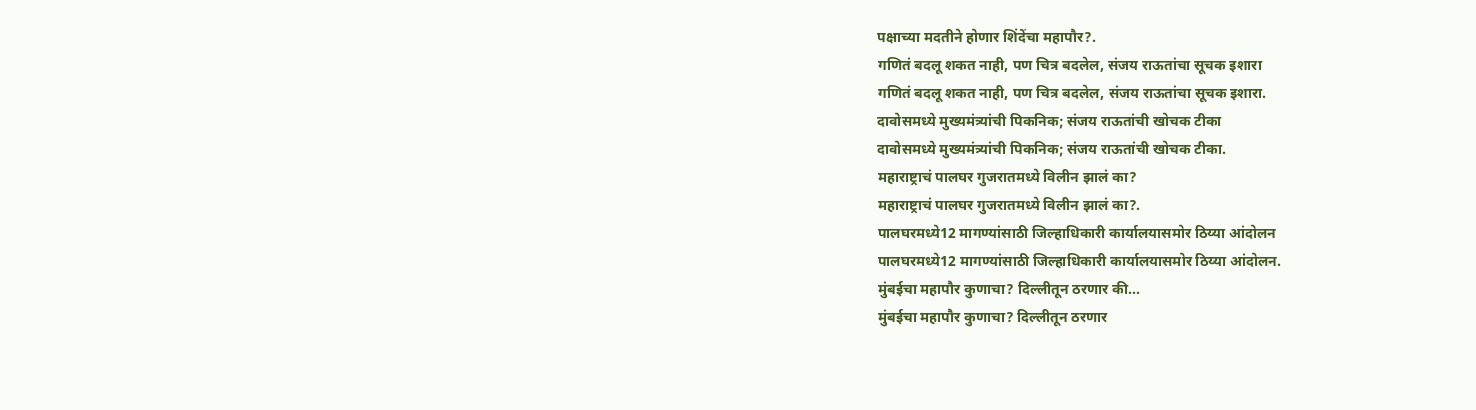पक्षाच्या मदतीने होणार शिंदेंचा महापौर?.
गणितं बदलू शकत नाही, पण चित्र बदलेल, संजय राऊतांचा सूचक इशारा
गणितं बदलू शकत नाही, पण चित्र बदलेल, संजय राऊतांचा सूचक इशारा.
दावोसमध्ये मुख्यमंत्र्यांची पिकनिक; संजय राऊतांची खोचक टीका
दावोसमध्ये मुख्यमंत्र्यांची पिकनिक; संजय राऊतांची खोचक टीका.
महाराष्ट्राचं पालघर गुजरातमध्ये विलीन झालं का?
महाराष्ट्राचं पालघर गुजरातमध्ये विलीन झालं का?.
पालघरमध्ये12 मागण्यांसाठी जिल्हाधिकारी कार्यालयासमोर ठिय्या आंदोलन
पालघरमध्ये12 मागण्यांसाठी जिल्हाधिकारी कार्यालयासमोर ठिय्या आंदोलन.
मुंबईचा महापौर कुणाचा? दिल्लीतून ठरणार की...
मुंबईचा महापौर कुणाचा? दिल्लीतून ठरणार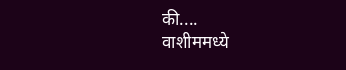की....
वाशीममध्ये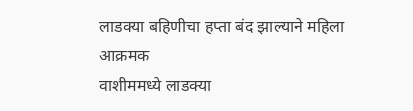लाडक्या बहिणीचा हप्ता बंद झाल्याने महिला आक्रमक
वाशीममध्ये लाडक्या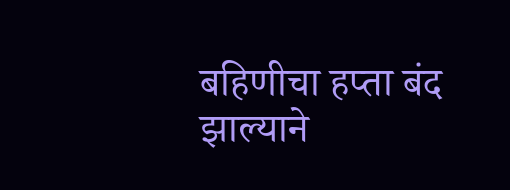बहिणीचा हप्ता बंद झाल्याने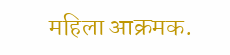महिला आक्रमक.